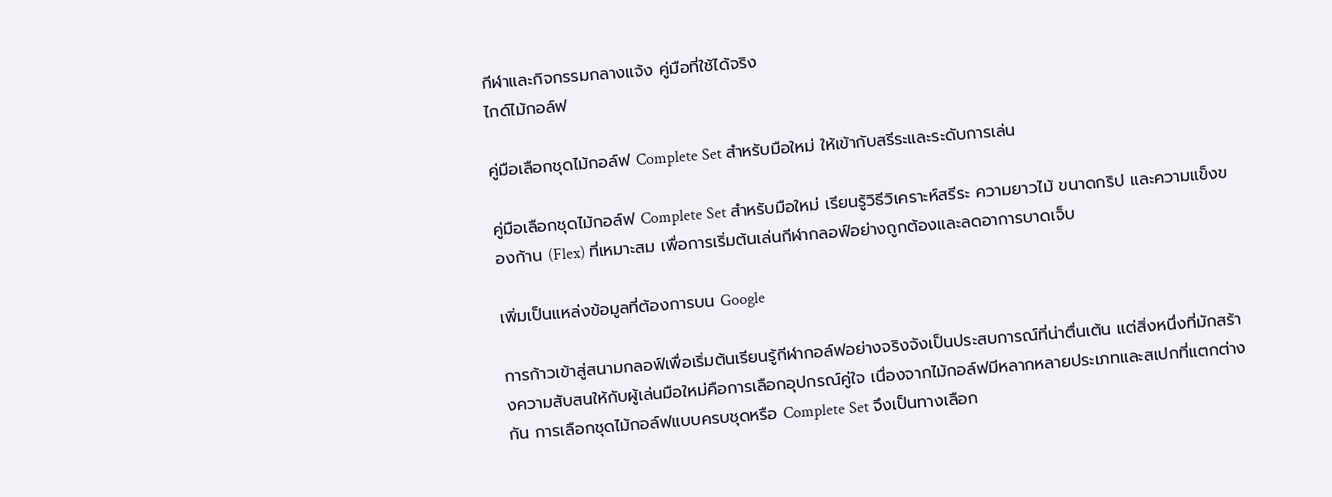กีฬาและกิจกรรมกลางแจ้ง คู่มือที่ใช้ได้จริง
ไกด์ไม้กอล์ฟ

คู่มือเลือกชุดไม้กอล์ฟ Complete Set สำหรับมือใหม่ ให้เข้ากับสรีระและระดับการเล่น

คู่มือเลือกชุดไม้กอล์ฟ Complete Set สำหรับมือใหม่ เรียนรู้วิธีวิเคราะห์สรีระ ความยาวไม้ ขนาดกริป และความแข็งของก้าน (Flex) ที่เหมาะสม เพื่อการเริ่มต้นเล่นกีฬากลอฟ์อย่างถูกต้องและลดอาการบาดเจ็บ

เพิ่มเป็นแหล่งข้อมูลที่ต้องการบน Google

การก้าวเข้าสู่สนามกลอฟ์เพื่อเริ่มต้นเรียนรู้กีฬากอล์ฟอย่างจริงจังเป็นประสบการณ์ที่น่าตื่นเต้น แต่สิ่งหนึ่งที่มักสร้างความสับสนให้กับผู้เล่นมือใหม่คือการเลือกอุปกรณ์คู่ใจ เนื่องจากไม้กอล์ฟมีหลากหลายประเภทและสเปกที่แตกต่างกัน การเลือกชุดไม้กอล์ฟแบบครบชุดหรือ Complete Set จึงเป็นทางเลือก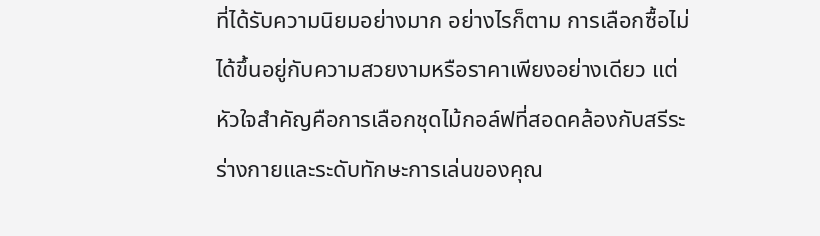ที่ได้รับความนิยมอย่างมาก อย่างไรก็ตาม การเลือกซื้อไม่ได้ขึ้นอยู่กับความสวยงามหรือราคาเพียงอย่างเดียว แต่หัวใจสำคัญคือการเลือกชุดไม้กอล์ฟที่สอดคล้องกับสรีระร่างกายและระดับทักษะการเล่นของคุณ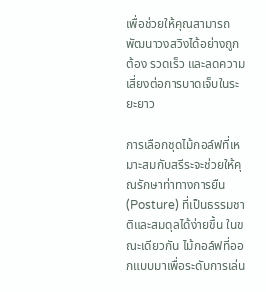เพื่อช่วยให้คุณสามารถพัฒนาวงสวิงได้อย่างถูกต้อง รวดเร็ว และลดความเสี่ยงต่อการบาดเจ็บในระยะยาว

การเลือกชุดไม้กอล์ฟที่เหมาะสมกับสรีระจะช่วยให้คุณรักษาท่าทางการยืน (Posture) ที่เป็นธรรมชาติและสมดุลได้ง่ายขึ้น ในขณะเดียวกัน ไม้กอล์ฟที่ออกแบบมาเพื่อระดับการเล่น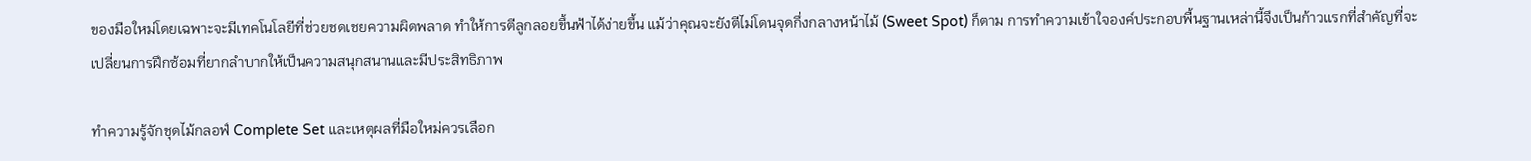ของมือใหม่โดยเฉพาะจะมีเทคโนโลยีที่ช่วยชดเชยความผิดพลาด ทำให้การตีลูกลอยขึ้นฟ้าได้ง่ายขึ้น แม้ว่าคุณจะยังตีไม่โดนจุดกึ่งกลางหน้าไม้ (Sweet Spot) ก็ตาม การทำความเข้าใจองค์ประกอบพื้นฐานเหล่านี้จึงเป็นก้าวแรกที่สำคัญที่จะเปลี่ยนการฝึกซ้อมที่ยากลำบากให้เป็นความสนุกสนานและมีประสิทธิภาพ

ทำความรู้จักชุดไม้กลอฟ์ Complete Set และเหตุผลที่มือใหม่ควรเลือก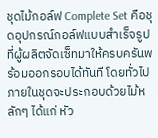ชุดไม้กอล์ฟ Complete Set คือชุดอุปกรณ์กอล์ฟแบบสำเร็จรูปที่ผู้ผลิตจัดเซ็ทมาให้ครบครันพร้อมออกรอบได้ทันที โดยทั่วไปภายในชุดจะประกอบด้วยไม้หลักๆ ได้แก่ หัว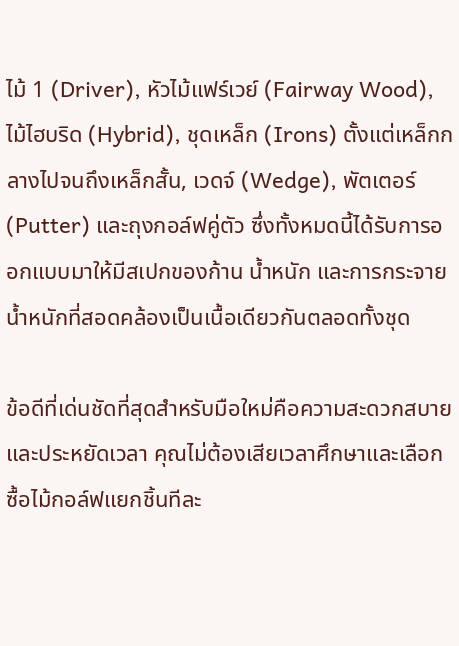ไม้ 1 (Driver), หัวไม้แฟร์เวย์ (Fairway Wood), ไม้ไฮบริด (Hybrid), ชุดเหล็ก (Irons) ตั้งแต่เหล็กกลางไปจนถึงเหล็กสั้น, เวดจ์ (Wedge), พัตเตอร์ (Putter) และถุงกอล์ฟคู่ตัว ซึ่งทั้งหมดนี้ได้รับการออกแบบมาให้มีสเปกของก้าน น้ำหนัก และการกระจายน้ำหนักที่สอดคล้องเป็นเนื้อเดียวกันตลอดทั้งชุด

ข้อดีที่เด่นชัดที่สุดสำหรับมือใหม่คือความสะดวกสบายและประหยัดเวลา คุณไม่ต้องเสียเวลาศึกษาและเลือกซื้อไม้กอล์ฟแยกชิ้นทีละ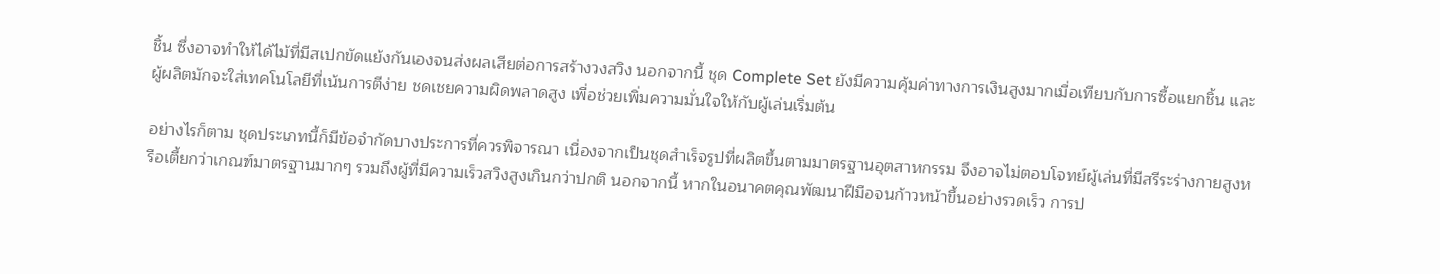ชิ้น ซึ่งอาจทำให้ได้ไม้ที่มีสเปกขัดแย้งกันเองจนส่งผลเสียต่อการสร้างวงสวิง นอกจากนี้ ชุด Complete Set ยังมีความคุ้มค่าทางการเงินสูงมากเมื่อเทียบกับการซื้อแยกชิ้น และผู้ผลิตมักจะใส่เทคโนโลยีที่เน้นการตีง่าย ชดเชยความผิดพลาดสูง เพื่อช่วยเพิ่มความมั่นใจให้กับผู้เล่นเริ่มต้น

อย่างไรก็ตาม ชุดประเภทนี้ก็มีข้อจำกัดบางประการที่ควรพิจารณา เนื่องจากเป็นชุดสำเร็จรูปที่ผลิตขึ้นตามมาตรฐานอุตสาหกรรม จึงอาจไม่ตอบโจทย์ผู้เล่นที่มีสรีระร่างกายสูงหรือเตี้ยกว่าเกณฑ์มาตรฐานมากๆ รวมถึงผู้ที่มีความเร็วสวิงสูงเกินกว่าปกติ นอกจากนี้ หากในอนาคตคุณพัฒนาฝีมือจนก้าวหน้าขึ้นอย่างรวดเร็ว การป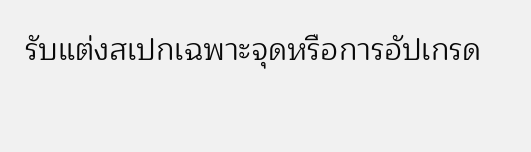รับแต่งสเปกเฉพาะจุดหรือการอัปเกรด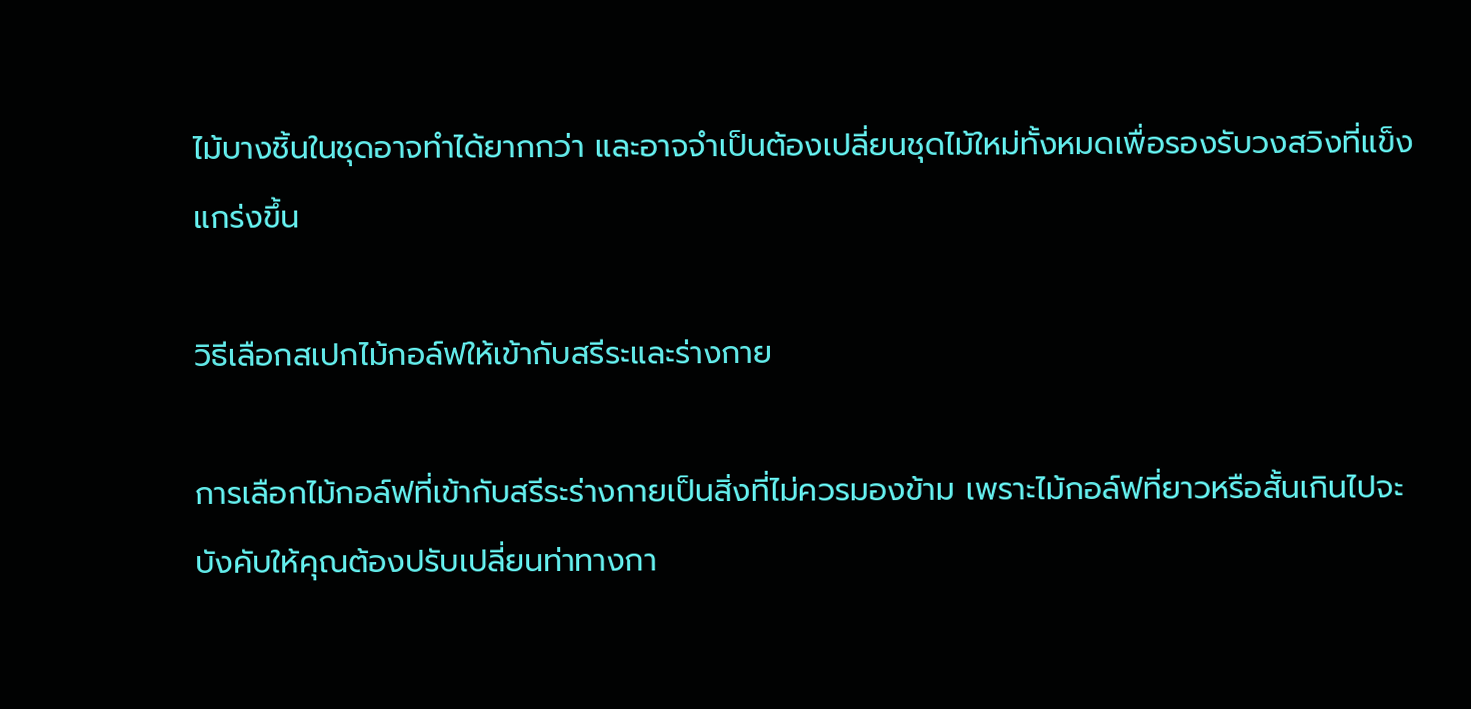ไม้บางชิ้นในชุดอาจทำได้ยากกว่า และอาจจำเป็นต้องเปลี่ยนชุดไม้ใหม่ทั้งหมดเพื่อรองรับวงสวิงที่แข็งแกร่งขึ้น

วิธีเลือกสเปกไม้กอล์ฟให้เข้ากับสรีระและร่างกาย

การเลือกไม้กอล์ฟที่เข้ากับสรีระร่างกายเป็นสิ่งที่ไม่ควรมองข้าม เพราะไม้กอล์ฟที่ยาวหรือสั้นเกินไปจะบังคับให้คุณต้องปรับเปลี่ยนท่าทางกา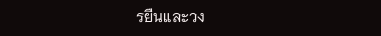รยืนและวง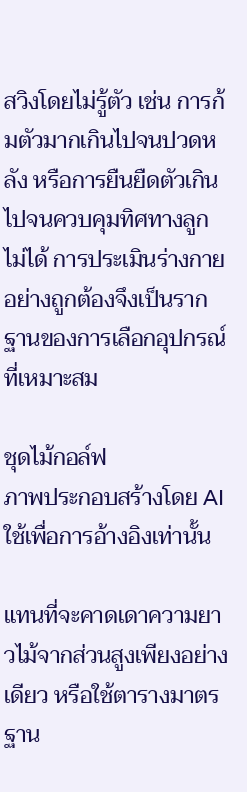สวิงโดยไม่รู้ตัว เช่น การก้มตัวมากเกินไปจนปวดหลัง หรือการยืนยืดตัวเกินไปจนควบคุมทิศทางลูกไม่ได้ การประเมินร่างกายอย่างถูกต้องจึงเป็นรากฐานของการเลือกอุปกรณ์ที่เหมาะสม

ชุดไม้กอล์ฟ
ภาพประกอบสร้างโดย AI ใช้เพื่อการอ้างอิงเท่านั้น

แทนที่จะคาดเดาความยาวไม้จากส่วนสูงเพียงอย่างเดียว หรือใช้ตารางมาตรฐาน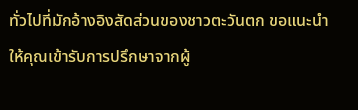ทั่วไปที่มักอ้างอิงสัดส่วนของชาวตะวันตก ขอแนะนำให้คุณเข้ารับการปรึกษาจากผู้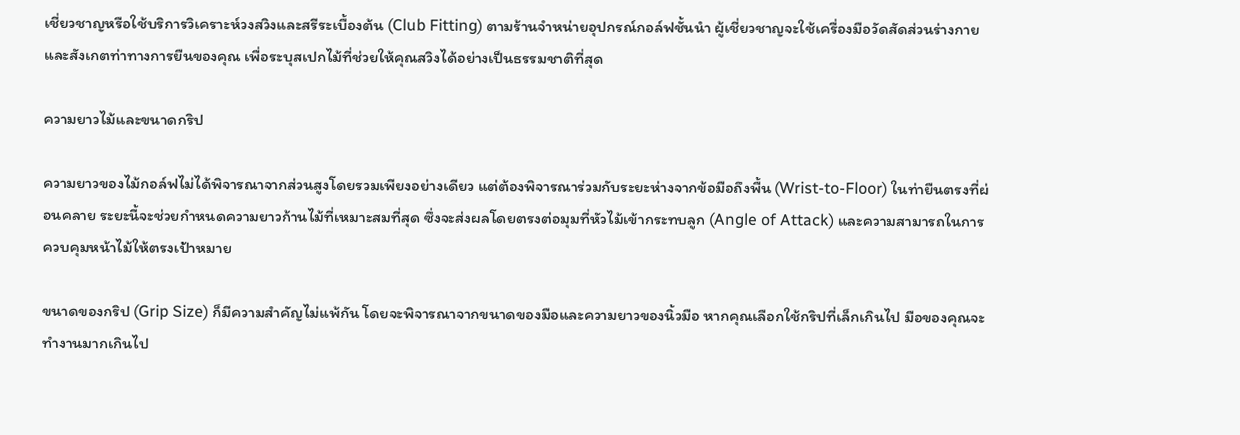เชี่ยวชาญหรือใช้บริการวิเคราะห์วงสวิงและสรีระเบื้องต้น (Club Fitting) ตามร้านจำหน่ายอุปกรณ์กอล์ฟชั้นนำ ผู้เชี่ยวชาญจะใช้เครื่องมือวัดสัดส่วนร่างกายและสังเกตท่าทางการยืนของคุณ เพื่อระบุสเปกไม้ที่ช่วยให้คุณสวิงได้อย่างเป็นธรรมชาติที่สุด

ความยาวไม้และขนาดกริป

ความยาวของไม้กอล์ฟไม่ได้พิจารณาจากส่วนสูงโดยรวมเพียงอย่างเดียว แต่ต้องพิจารณาร่วมกับระยะห่างจากข้อมือถึงพื้น (Wrist-to-Floor) ในท่ายืนตรงที่ผ่อนคลาย ระยะนี้จะช่วยกำหนดความยาวก้านไม้ที่เหมาะสมที่สุด ซึ่งจะส่งผลโดยตรงต่อมุมที่หัวไม้เข้ากระทบลูก (Angle of Attack) และความสามารถในการควบคุมหน้าไม้ให้ตรงเป้าหมาย

ขนาดของกริป (Grip Size) ก็มีความสำคัญไม่แพ้กัน โดยจะพิจารณาจากขนาดของมือและความยาวของนิ้วมือ หากคุณเลือกใช้กริปที่เล็กเกินไป มือของคุณจะทำงานมากเกินไป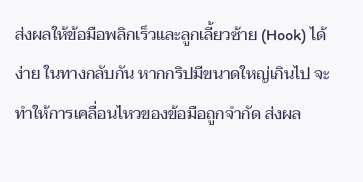ส่งผลให้ข้อมือพลิกเร็วและลูกเลี้ยวซ้าย (Hook) ได้ง่าย ในทางกลับกัน หากกริปมีขนาดใหญ่เกินไป จะทำให้การเคลื่อนไหวของข้อมือถูกจำกัด ส่งผล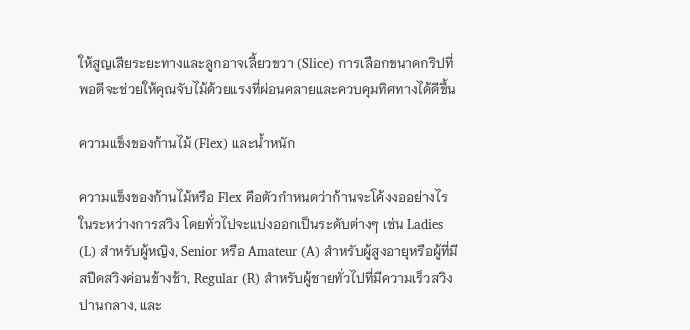ให้สูญเสียระยะทางและลูกอาจเลี้ยวขวา (Slice) การเลือกขนาดกริปที่พอดีจะช่วยให้คุณจับไม้ด้วยแรงที่ผ่อนคลายและควบคุมทิศทางได้ดีขึ้น

ความแข็งของก้านไม้ (Flex) และน้ำหนัก

ความแข็งของก้านไม้หรือ Flex คือตัวกำหนดว่าก้านจะโค้งงออย่างไรในระหว่างการสวิง โดยทั่วไปจะแบ่งออกเป็นระดับต่างๆ เช่น Ladies (L) สำหรับผู้หญิง, Senior หรือ Amateur (A) สำหรับผู้สูงอายุหรือผู้ที่มีสปีดสวิงค่อนข้างช้า, Regular (R) สำหรับผู้ชายทั่วไปที่มีความเร็วสวิงปานกลาง, และ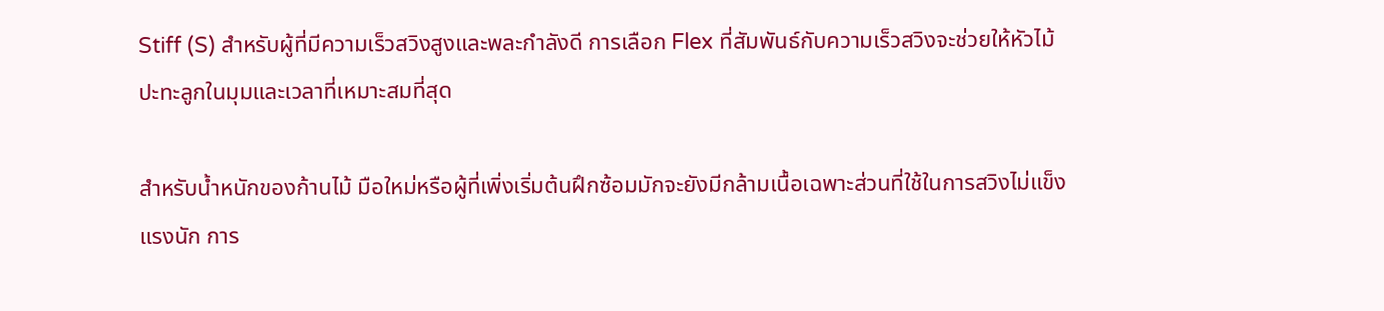Stiff (S) สำหรับผู้ที่มีความเร็วสวิงสูงและพละกำลังดี การเลือก Flex ที่สัมพันธ์กับความเร็วสวิงจะช่วยให้หัวไม้ปะทะลูกในมุมและเวลาที่เหมาะสมที่สุด

สำหรับน้ำหนักของก้านไม้ มือใหม่หรือผู้ที่เพิ่งเริ่มต้นฝึกซ้อมมักจะยังมีกล้ามเนื้อเฉพาะส่วนที่ใช้ในการสวิงไม่แข็งแรงนัก การ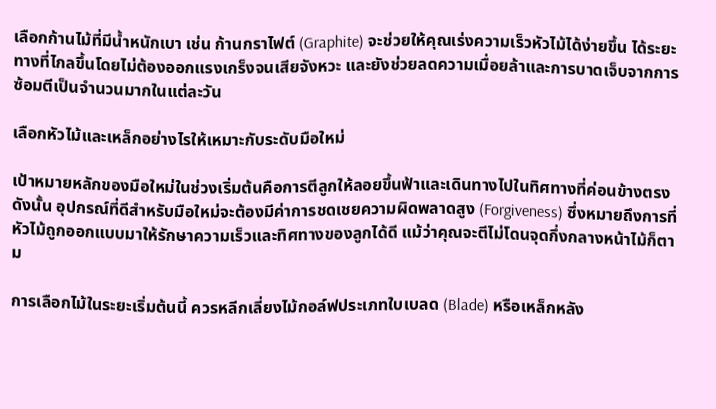เลือกก้านไม้ที่มีน้ำหนักเบา เช่น ก้านกราไฟต์ (Graphite) จะช่วยให้คุณเร่งความเร็วหัวไม้ได้ง่ายขึ้น ได้ระยะทางที่ไกลขึ้นโดยไม่ต้องออกแรงเกร็งจนเสียจังหวะ และยังช่วยลดความเมื่อยล้าและการบาดเจ็บจากการซ้อมตีเป็นจำนวนมากในแต่ละวัน

เลือกหัวไม้และเหล็กอย่างไรให้เหมาะกับระดับมือใหม่

เป้าหมายหลักของมือใหม่ในช่วงเริ่มต้นคือการตีลูกให้ลอยขึ้นฟ้าและเดินทางไปในทิศทางที่ค่อนข้างตรง ดังนั้น อุปกรณ์ที่ดีสำหรับมือใหม่จะต้องมีค่าการชดเชยความผิดพลาดสูง (Forgiveness) ซึ่งหมายถึงการที่หัวไม้ถูกออกแบบมาให้รักษาความเร็วและทิศทางของลูกได้ดี แม้ว่าคุณจะตีไม่โดนจุดกึ่งกลางหน้าไม้ก็ตาม

การเลือกไม้ในระยะเริ่มต้นนี้ ควรหลีกเลี่ยงไม้กอล์ฟประเภทใบเบลด (Blade) หรือเหล็กหลัง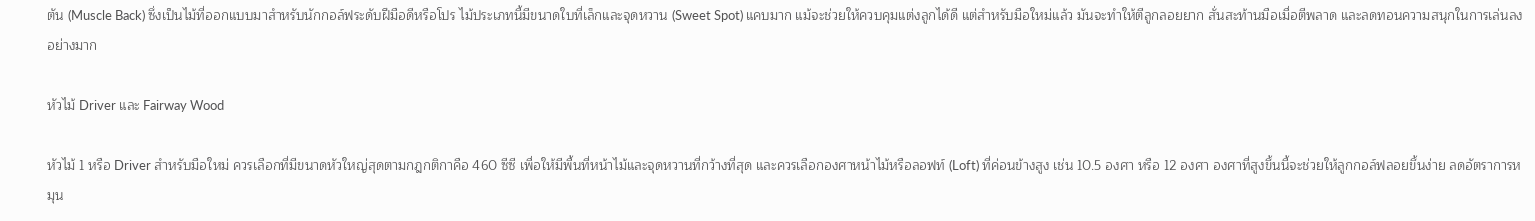ตัน (Muscle Back) ซึ่งเป็นไม้ที่ออกแบบมาสำหรับนักกอล์ฟระดับฝีมือดีหรือโปร ไม้ประเภทนี้มีขนาดใบที่เล็กและจุดหวาน (Sweet Spot) แคบมาก แม้จะช่วยให้ควบคุมแต่งลูกได้ดี แต่สำหรับมือใหม่แล้ว มันจะทำให้ตีลูกลอยยาก สั่นสะท้านมือเมื่อตีพลาด และลดทอนความสนุกในการเล่นลงอย่างมาก

หัวไม้ Driver และ Fairway Wood

หัวไม้ 1 หรือ Driver สำหรับมือใหม่ ควรเลือกที่มีขนาดหัวใหญ่สุดตามกฎกติกาคือ 460 ซีซี เพื่อให้มีพื้นที่หน้าไม้และจุดหวานที่กว้างที่สุด และควรเลือกองศาหน้าไม้หรือลอฟท์ (Loft) ที่ค่อนข้างสูง เช่น 10.5 องศา หรือ 12 องศา องศาที่สูงขึ้นนี้จะช่วยให้ลูกกอล์ฟลอยขึ้นง่าย ลดอัตราการหมุน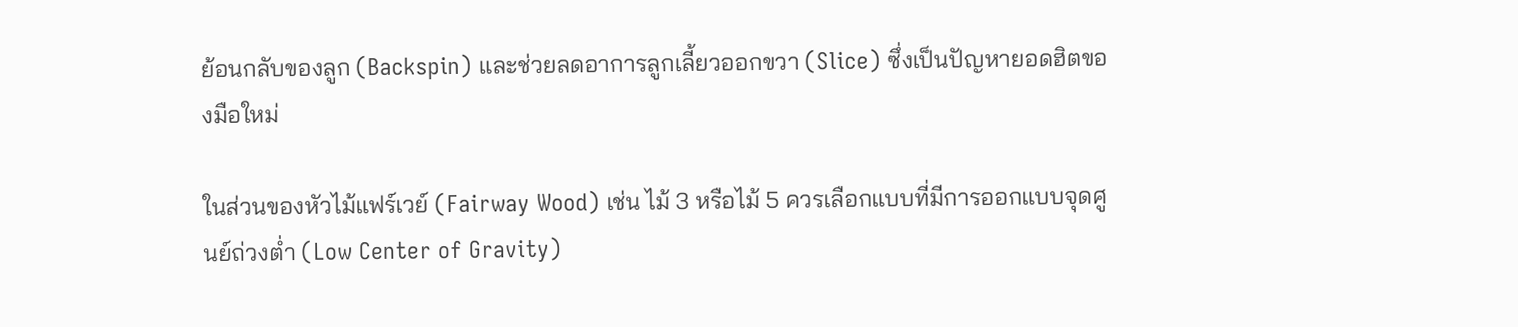ย้อนกลับของลูก (Backspin) และช่วยลดอาการลูกเลี้ยวออกขวา (Slice) ซึ่งเป็นปัญหายอดฮิตของมือใหม่

ในส่วนของหัวไม้แฟร์เวย์ (Fairway Wood) เช่น ไม้ 3 หรือไม้ 5 ควรเลือกแบบที่มีการออกแบบจุดศูนย์ถ่วงต่ำ (Low Center of Gravity)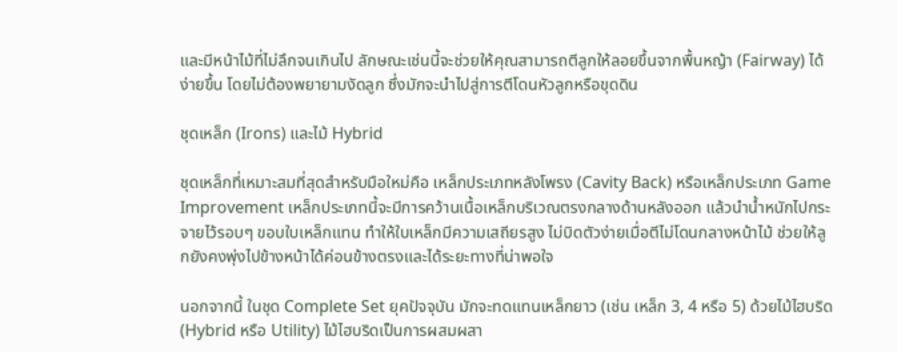และมีหน้าไม้ที่ไม่ลึกจนเกินไป ลักษณะเช่นนี้จะช่วยให้คุณสามารถตีลูกให้ลอยขึ้นจากพื้นหญ้า (Fairway) ได้ง่ายขึ้น โดยไม่ต้องพยายามงัดลูก ซึ่งมักจะนำไปสู่การตีโดนหัวลูกหรือขุดดิน

ชุดเหล็ก (Irons) และไม้ Hybrid

ชุดเหล็กที่เหมาะสมที่สุดสำหรับมือใหม่คือ เหล็กประเภทหลังโพรง (Cavity Back) หรือเหล็กประเภท Game Improvement เหล็กประเภทนี้จะมีการคว้านเนื้อเหล็กบริเวณตรงกลางด้านหลังออก แล้วนำน้ำหนักไปกระจายไว้รอบๆ ขอบใบเหล็กแทน ทำให้ใบเหล็กมีความเสถียรสูง ไม่บิดตัวง่ายเมื่อตีไม่โดนกลางหน้าไม้ ช่วยให้ลูกยังคงพุ่งไปข้างหน้าได้ค่อนข้างตรงและได้ระยะทางที่น่าพอใจ

นอกจากนี้ ในชุด Complete Set ยุคปัจจุบัน มักจะทดแทนเหล็กยาว (เช่น เหล็ก 3, 4 หรือ 5) ด้วยไม้ไฮบริด (Hybrid หรือ Utility) ไม้ไฮบริดเป็นการผสมผสา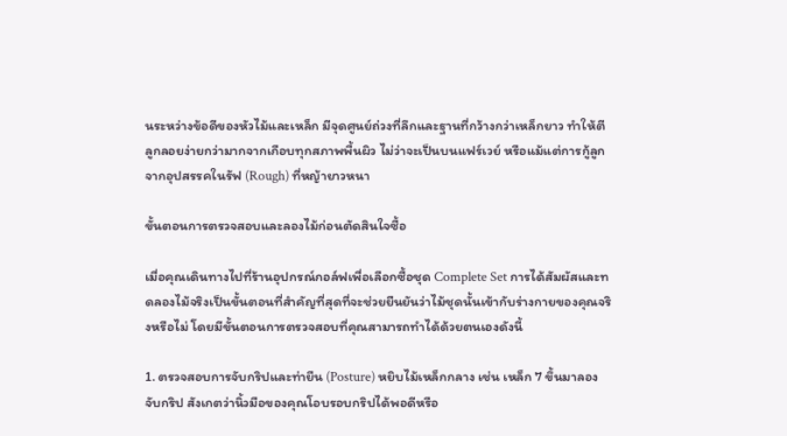นระหว่างข้อดีของหัวไม้และเหล็ก มีจุดศูนย์ถ่วงที่ลึกและฐานที่กว้างกว่าเหล็กยาว ทำให้ตีลูกลอยง่ายกว่ามากจากเกือบทุกสภาพพื้นผิว ไม่ว่าจะเป็นบนแฟร์เวย์ หรือแม้แต่การกู้ลูกจากอุปสรรคในรัฟ (Rough) ที่หญ้ายาวหนา

ขั้นตอนการตรวจสอบและลองไม้ก่อนตัดสินใจซื้อ

เมื่อคุณเดินทางไปที่ร้านอุปกรณ์กอล์ฟเพื่อเลือกซื้อชุด Complete Set การได้สัมผัสและทดลองไม้จริงเป็นขั้นตอนที่สำคัญที่สุดที่จะช่วยยืนยันว่าไม้ชุดนั้นเข้ากับร่างกายของคุณจริงหรือไม่ โดยมีขั้นตอนการตรวจสอบที่คุณสามารถทำได้ด้วยตนเองดังนี้

1. ตรวจสอบการจับกริปและท่ายืน (Posture) หยิบไม้เหล็กกลาง เช่น เหล็ก 7 ขึ้นมาลองจับกริป สังเกตว่านิ้วมือของคุณโอบรอบกริปได้พอดีหรือ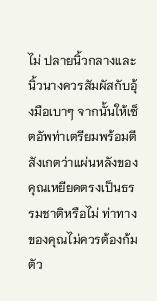ไม่ ปลายนิ้วกลางและนิ้วนางควรสัมผัสกับอุ้งมือเบาๆ จากนั้นให้เซ็ตอัพท่าเตรียมพร้อมตี สังเกตว่าแผ่นหลังของคุณเหยียดตรงเป็นธรรมชาติหรือไม่ ท่าทางของคุณไม่ควรต้องก้มตัว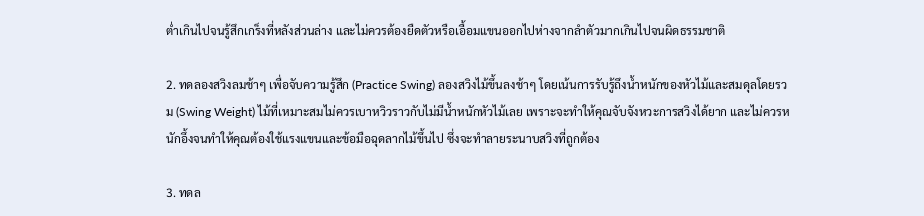ต่ำเกินไปจนรู้สึกเกร็งที่หลังส่วนล่าง และไม่ควรต้องยืดตัวหรือเอื้อมแขนออกไปห่างจากลำตัวมากเกินไปจนผิดธรรมชาติ

2. ทดลองสวิงลมช้าๆ เพื่อจับความรู้สึก (Practice Swing) ลองสวิงไม้ขึ้นลงช้าๆ โดยเน้นการรับรู้ถึงน้ำหนักของหัวไม้และสมดุลโดยรวม (Swing Weight) ไม้ที่เหมาะสมไม่ควรเบาหวิวราวกับไม่มีน้ำหนักหัวไม้เลย เพราะจะทำให้คุณจับจังหวะการสวิงได้ยาก และไม่ควรหนักอึ้งจนทำให้คุณต้องใช้แรงแขนและข้อมือฉุดลากไม้ขึ้นไป ซึ่งจะทำลายระนาบสวิงที่ถูกต้อง

3. ทดล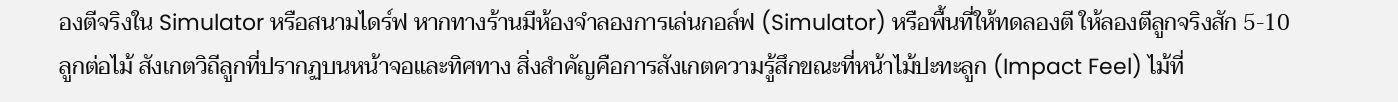องตีจริงใน Simulator หรือสนามไดร์ฟ หากทางร้านมีห้องจำลองการเล่นกอล์ฟ (Simulator) หรือพื้นที่ให้ทดลองตี ให้ลองตีลูกจริงสัก 5-10 ลูกต่อไม้ สังเกตวิถีลูกที่ปรากฏบนหน้าจอและทิศทาง สิ่งสำคัญคือการสังเกตความรู้สึกขณะที่หน้าไม้ปะทะลูก (Impact Feel) ไม้ที่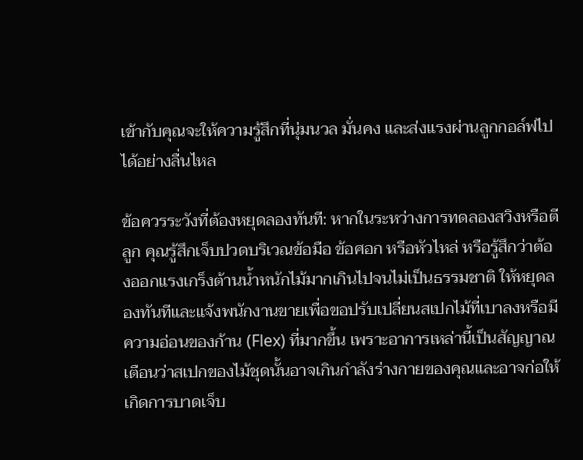เข้ากับคุณจะให้ความรู้สึกที่นุ่มนวล มั่นคง และส่งแรงผ่านลูกกอล์ฟไปได้อย่างลื่นไหล

ข้อควรระวังที่ต้องหยุดลองทันที: หากในระหว่างการทดลองสวิงหรือตีลูก คุณรู้สึกเจ็บปวดบริเวณข้อมือ ข้อศอก หรือหัวไหล่ หรือรู้สึกว่าต้องออกแรงเกร็งต้านน้ำหนักไม้มากเกินไปจนไม่เป็นธรรมชาติ ให้หยุดลองทันทีและแจ้งพนักงานขายเพื่อขอปรับเปลี่ยนสเปกไม้ที่เบาลงหรือมีความอ่อนของก้าน (Flex) ที่มากขึ้น เพราะอาการเหล่านี้เป็นสัญญาณเตือนว่าสเปกของไม้ชุดนั้นอาจเกินกำลังร่างกายของคุณและอาจก่อให้เกิดการบาดเจ็บ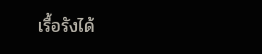เรื้อรังได้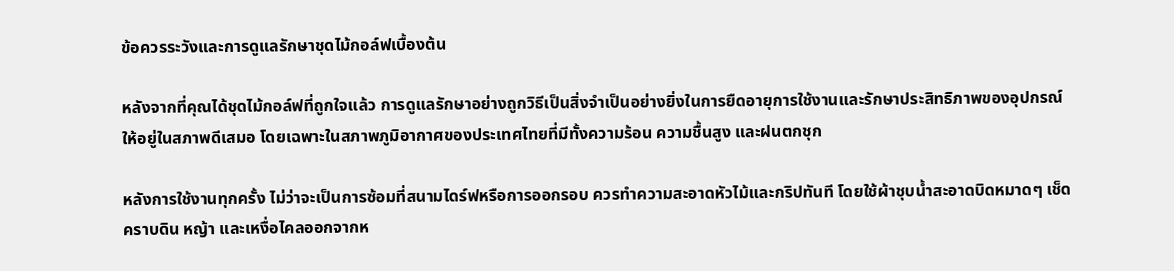ข้อควรระวังและการดูแลรักษาชุดไม้กอล์ฟเบื้องต้น

หลังจากที่คุณได้ชุดไม้กอล์ฟที่ถูกใจแล้ว การดูแลรักษาอย่างถูกวิธีเป็นสิ่งจำเป็นอย่างยิ่งในการยืดอายุการใช้งานและรักษาประสิทธิภาพของอุปกรณ์ให้อยู่ในสภาพดีเสมอ โดยเฉพาะในสภาพภูมิอากาศของประเทศไทยที่มีทั้งความร้อน ความชื้นสูง และฝนตกชุก

หลังการใช้งานทุกครั้ง ไม่ว่าจะเป็นการซ้อมที่สนามไดร์ฟหรือการออกรอบ ควรทำความสะอาดหัวไม้และกริปทันที โดยใช้ผ้าชุบน้ำสะอาดบิดหมาดๆ เช็ดคราบดิน หญ้า และเหงื่อไคลออกจากห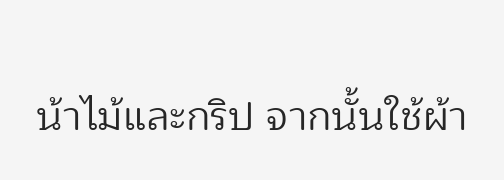น้าไม้และกริป จากนั้นใช้ผ้า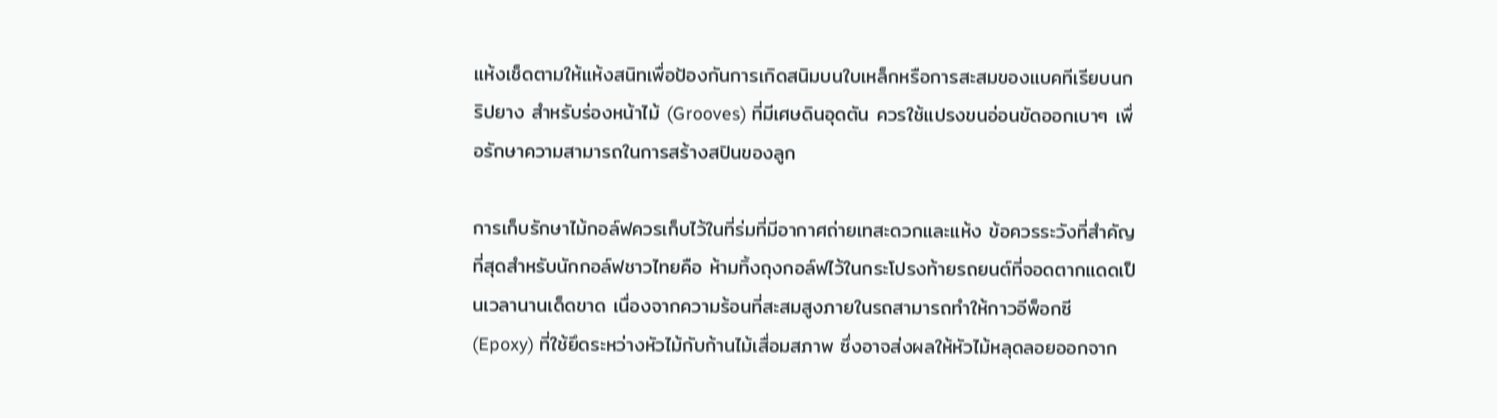แห้งเช็ดตามให้แห้งสนิทเพื่อป้องกันการเกิดสนิมบนใบเหล็กหรือการสะสมของแบคทีเรียบนกริปยาง สำหรับร่องหน้าไม้ (Grooves) ที่มีเศษดินอุดตัน ควรใช้แปรงขนอ่อนขัดออกเบาๆ เพื่อรักษาความสามารถในการสร้างสปินของลูก

การเก็บรักษาไม้กอล์ฟควรเก็บไว้ในที่ร่มที่มีอากาศถ่ายเทสะดวกและแห้ง ข้อควรระวังที่สำคัญที่สุดสำหรับนักกอล์ฟชาวไทยคือ ห้ามทิ้งถุงกอล์ฟไว้ในกระโปรงท้ายรถยนต์ที่จอดตากแดดเป็นเวลานานเด็ดขาด เนื่องจากความร้อนที่สะสมสูงภายในรถสามารถทำให้กาวอีพ็อกซี (Epoxy) ที่ใช้ยึดระหว่างหัวไม้กับก้านไม้เสื่อมสภาพ ซึ่งอาจส่งผลให้หัวไม้หลุดลอยออกจาก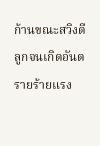ก้านขณะสวิงตีลูกจนเกิดอันตรายร้ายแรง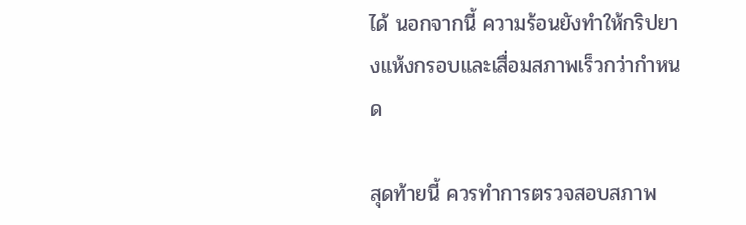ได้ นอกจากนี้ ความร้อนยังทำให้กริปยางแห้งกรอบและเสื่อมสภาพเร็วกว่ากำหนด

สุดท้ายนี้ ควรทำการตรวจสอบสภาพ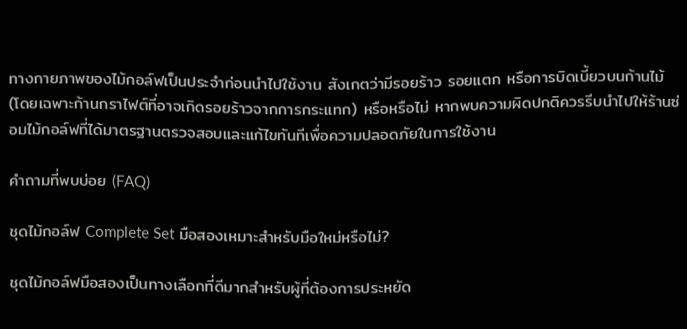ทางกายภาพของไม้กอล์ฟเป็นประจำก่อนนำไปใช้งาน สังเกตว่ามีรอยร้าว รอยแตก หรือการบิดเบี้ยวบนก้านไม้ (โดยเฉพาะก้านกราไฟต์ที่อาจเกิดรอยร้าวจากการกระแทก) หรือหรือไม่ หากพบความผิดปกติควรรีบนำไปให้ร้านซ่อมไม้กอล์ฟที่ได้มาตรฐานตรวจสอบและแก้ไขทันทีเพื่อความปลอดภัยในการใช้งาน

คำถามที่พบบ่อย (FAQ)

ชุดไม้กอล์ฟ Complete Set มือสองเหมาะสำหรับมือใหม่หรือไม่?

ชุดไม้กอล์ฟมือสองเป็นทางเลือกที่ดีมากสำหรับผู้ที่ต้องการประหยัด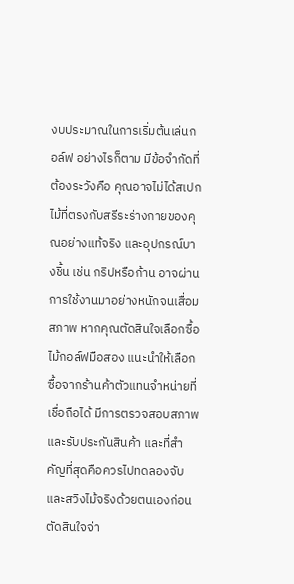งบประมาณในการเริ่มต้นเล่นกอล์ฟ อย่างไรก็ตาม มีข้อจำกัดที่ต้องระวังคือ คุณอาจไม่ได้สเปกไม้ที่ตรงกับสรีระร่างกายของคุณอย่างแท้จริง และอุปกรณ์บางชิ้น เช่น กริปหรือก้าน อาจผ่านการใช้งานมาอย่างหนักจนเสื่อมสภาพ หากคุณตัดสินใจเลือกซื้อไม้กอล์ฟมือสอง แนะนำให้เลือกซื้อจากร้านค้าตัวแทนจำหน่ายที่เชื่อถือได้ มีการตรวจสอบสภาพและรับประกันสินค้า และที่สำคัญที่สุดคือควรไปทดลองจับและสวิงไม้จริงด้วยตนเองก่อนตัดสินใจจ่า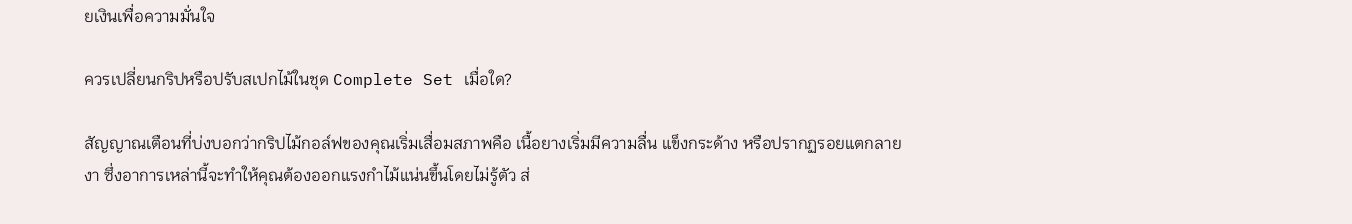ยเงินเพื่อความมั่นใจ

ควรเปลี่ยนกริปหรือปรับสเปกไม้ในชุด Complete Set เมื่อใด?

สัญญาณเตือนที่บ่งบอกว่ากริปไม้กอล์ฟของคุณเริ่มเสื่อมสภาพคือ เนื้อยางเริ่มมีความลื่น แข็งกระด้าง หรือปรากฏรอยแตกลายงา ซึ่งอาการเหล่านี้จะทำให้คุณต้องออกแรงกำไม้แน่นขึ้นโดยไม่รู้ตัว ส่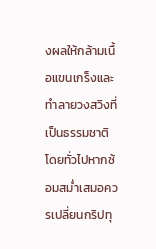งผลให้กล้ามเนื้อแขนเกร็งและทำลายวงสวิงที่เป็นธรรมชาติ โดยทั่วไปหากซ้อมสม่ำเสมอควรเปลี่ยนกริปทุ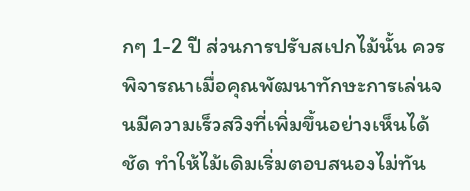กๆ 1-2 ปี ส่วนการปรับสเปกไม้นั้น ควรพิจารณาเมื่อคุณพัฒนาทักษะการเล่นจนมีความเร็วสวิงที่เพิ่มขึ้นอย่างเห็นได้ชัด ทำให้ไม้เดิมเริ่มตอบสนองไม่ทัน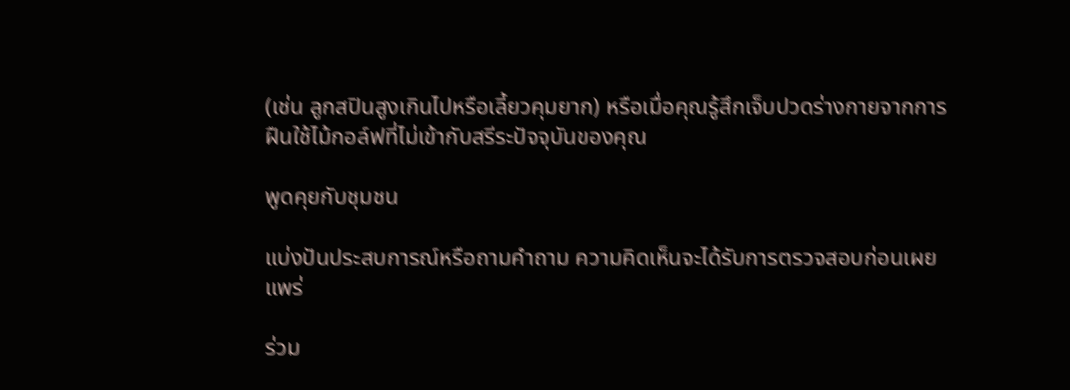(เช่น ลูกสปินสูงเกินไปหรือเลี้ยวคุมยาก) หรือเมื่อคุณรู้สึกเจ็บปวดร่างกายจากการฝืนใช้ไม้กอล์ฟที่ไม่เข้ากับสรีระปัจจุบันของคุณ

พูดคุยกับชุมชน

แบ่งปันประสบการณ์หรือถามคำถาม ความคิดเห็นจะได้รับการตรวจสอบก่อนเผยแพร่

ร่วม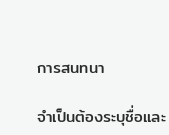การสนทนา

จำเป็นต้องระบุชื่อและ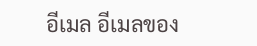อีเมล อีเมลของ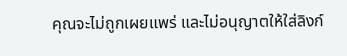คุณจะไม่ถูกเผยแพร่ และไม่อนุญาตให้ใส่ลิงก์